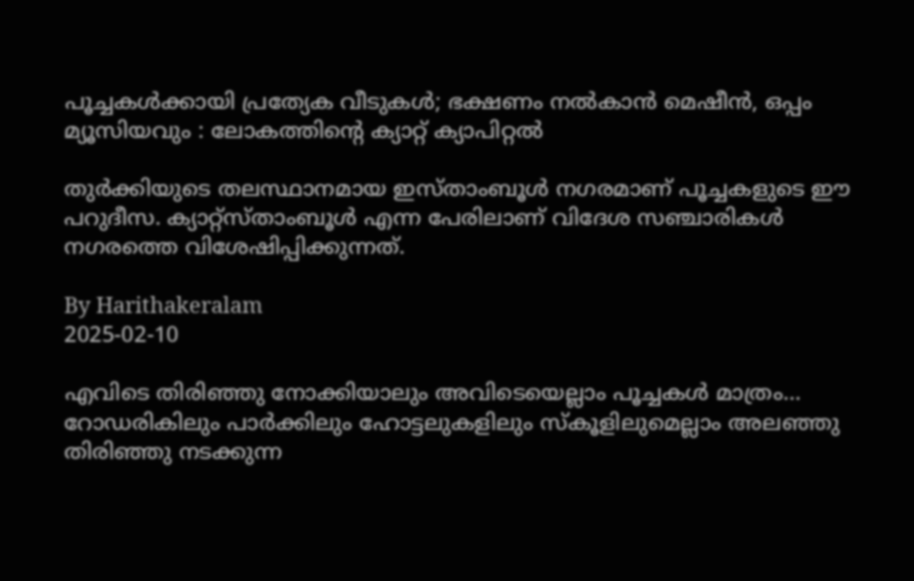പൂച്ചകള്‍ക്കായി പ്രത്യേക വീടുകള്‍; ഭക്ഷണം നല്‍കാന്‍ മെഷീന്‍, ഒപ്പം മ്യൂസിയവും : ലോകത്തിന്റെ ക്യാറ്റ് ക്യാപിറ്റല്‍

തുര്‍ക്കിയുടെ തലസ്ഥാനമായ ഇസ്താംബൂള്‍ നഗരമാണ് പൂച്ചകളുടെ ഈ പറുദീസ. ക്യാറ്റ്‌സ്താംബൂള്‍ എന്ന പേരിലാണ് വിദേശ സഞ്ചാരികള്‍ നഗരത്തെ വിശേഷിപ്പിക്കുന്നത്.

By Harithakeralam
2025-02-10

എവിടെ തിരിഞ്ഞു നോക്കിയാലും അവിടെയെല്ലാം പൂച്ചകള്‍ മാത്രം... റോഡരികിലും പാര്‍ക്കിലും ഹോട്ടലുകളിലും സ്‌കൂളിലുമെല്ലാം അലഞ്ഞു തിരിഞ്ഞു നടക്കുന്ന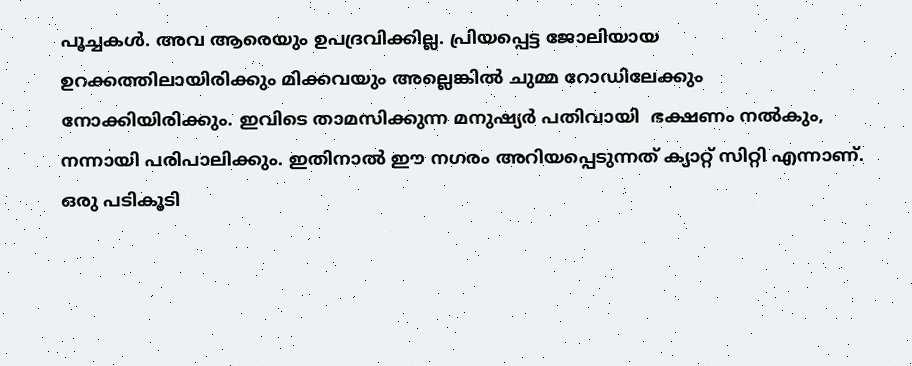പൂച്ചകള്‍. അവ ആരെയും ഉപദ്രവിക്കില്ല. പ്രിയപ്പെട്ട ജോലിയായ ഉറക്കത്തിലായിരിക്കും മിക്കവയും അല്ലെങ്കില്‍ ചുമ്മ റോഡിലേക്കും നോക്കിയിരിക്കും. ഇവിടെ താമസിക്കുന്ന മനുഷ്യര്‍ പതിവായി  ഭക്ഷണം നല്‍കും, നന്നായി പരിപാലിക്കും. ഇതിനാല്‍ ഈ നഗരം അറിയപ്പെടുന്നത് ക്യാറ്റ് സിറ്റി എന്നാണ്. ഒരു പടികൂടി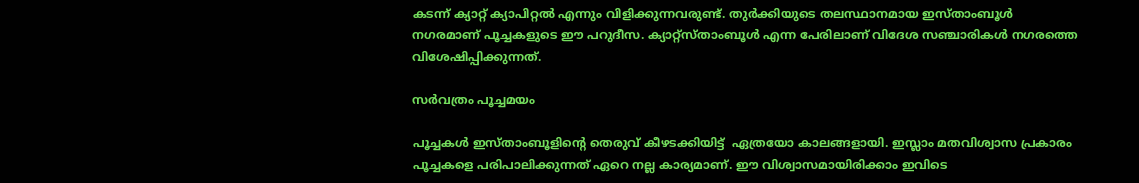കടന്ന് ക്യാറ്റ് ക്യാപിറ്റല്‍ എന്നും വിളിക്കുന്നവരുണ്ട്. തുര്‍ക്കിയുടെ തലസ്ഥാനമായ ഇസ്താംബൂള്‍ നഗരമാണ് പൂച്ചകളുടെ ഈ പറുദീസ. ക്യാറ്റ്‌സ്താംബൂള്‍ എന്ന പേരിലാണ് വിദേശ സഞ്ചാരികള്‍ നഗരത്തെ വിശേഷിപ്പിക്കുന്നത്.

സര്‍വത്രം പൂച്ചമയം

പൂച്ചകള്‍ ഇസ്താംബൂളിന്റെ തെരുവ് കീഴടക്കിയിട്ട്  ഏത്രയോ കാലങ്ങളായി. ഇസ്ലാം മതവിശ്വാസ പ്രകാരം പൂച്ചകളെ പരിപാലിക്കുന്നത് ഏറെ നല്ല കാര്യമാണ്. ഈ വിശ്വാസമായിരിക്കാം ഇവിടെ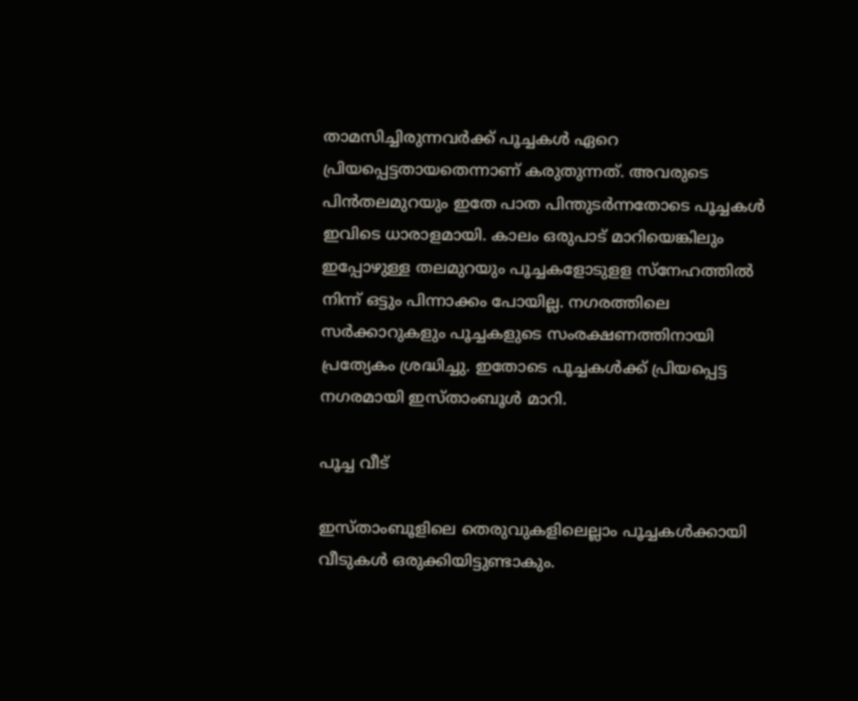താമസിച്ചിരുന്നവര്‍ക്ക് പൂച്ചകള്‍ ഏറെ പ്രിയപ്പെട്ടതായതെന്നാണ് കരുതുന്നത്. അവരുടെ പിന്‍തലമുറയും ഇതേ പാത പിന്തുടര്‍ന്നതോടെ പൂച്ചകള്‍ ഇവിടെ ധാരാളമായി. കാലം ഒരുപാട് മാറിയെങ്കിലും ഇപ്പോഴുള്ള തലമുറയും പൂച്ചകളോടുളള സ്‌നേഹത്തില്‍ നിന്ന് ഒട്ടും പിന്നാക്കം പോയില്ല. നഗരത്തിലെ സര്‍ക്കാറുകളും പൂച്ചകളുടെ സംരക്ഷണത്തിനായി പ്രത്യേകം ശ്രദ്ധിച്ചു. ഇതോടെ പൂച്ചകള്‍ക്ക് പ്രിയപ്പെട്ട നഗരമായി ഇസ്താംബൂള്‍ മാറി.

പൂച്ച വീട്

ഇസ്താംബൂളിലെ തെരുവുകളിലെല്ലാം പൂച്ചകള്‍ക്കായി വീടുകള്‍ ഒരുക്കിയിട്ടുണ്ടാകും.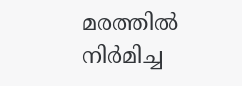മരത്തില്‍ നിര്‍മിച്ച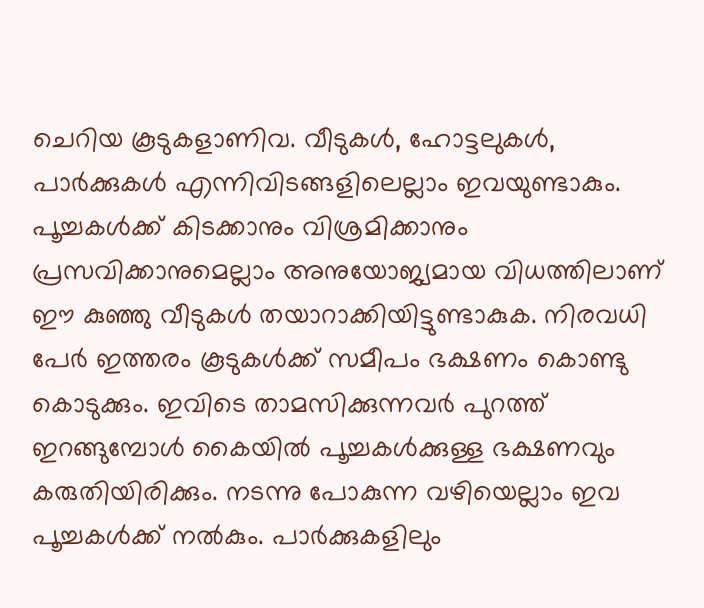ചെറിയ കൂടുകളാണിവ. വീടുകള്‍, ഹോട്ടലുകള്‍, പാര്‍ക്കുകള്‍ എന്നിവിടങ്ങളിലെല്ലാം ഇവയുണ്ടാകും. പൂച്ചകള്‍ക്ക് കിടക്കാനും വിശ്രമിക്കാനും പ്രസവിക്കാനുമെല്ലാം അനുയോജ്യമായ വിധത്തിലാണ് ഈ കുഞ്ഞു വീടുകള്‍ തയാറാക്കിയിട്ടുണ്ടാകുക. നിരവധി പേര്‍ ഇത്തരം കൂടുകള്‍ക്ക് സമീപം ഭക്ഷണം കൊണ്ടു കൊടുക്കും. ഇവിടെ താമസിക്കുന്നവര്‍ പുറത്ത് ഇറങ്ങുമ്പോള്‍ കൈയില്‍ പൂച്ചകള്‍ക്കുള്ള ഭക്ഷണവും കരുതിയിരിക്കും. നടന്നു പോകുന്ന വഴിയെല്ലാം ഇവ പൂച്ചകള്‍ക്ക് നല്‍കും. പാര്‍ക്കുകളിലും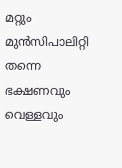മറ്റും മുന്‍സിപാലിറ്റി തന്നെ ഭക്ഷണവും വെള്ളവും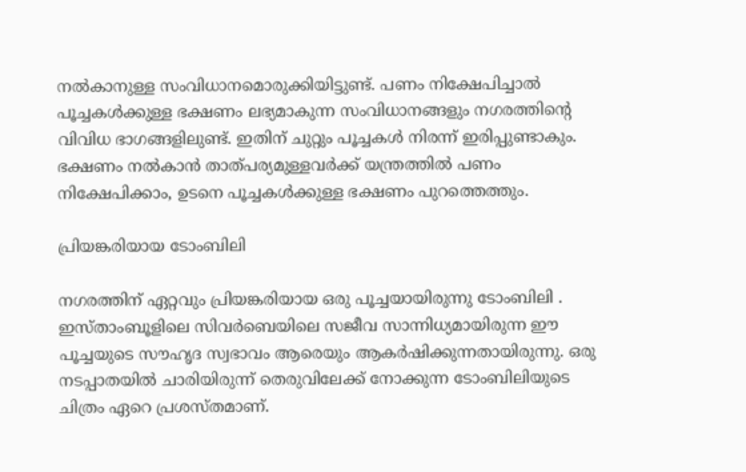നല്‍കാനുള്ള സംവിധാനമൊരുക്കിയിട്ടുണ്ട്. പണം നിക്ഷേപിച്ചാല്‍ പൂച്ചകള്‍ക്കുള്ള ഭക്ഷണം ലഭ്യമാകുന്ന സംവിധാനങ്ങളും നഗരത്തിന്റെ വിവിധ ഭാഗങ്ങളിലുണ്ട്. ഇതിന് ചുറ്റും പൂച്ചകള്‍ നിരന്ന് ഇരിപ്പുണ്ടാകും. ഭക്ഷണം നല്‍കാന്‍ താത്പര്യമുള്ളവര്‍ക്ക് യന്ത്രത്തില്‍ പണം നിക്ഷേപിക്കാം, ഉടനെ പൂച്ചകള്‍ക്കുള്ള ഭക്ഷണം പുറത്തെത്തും.

പ്രിയങ്കരിയായ ടോംബിലി

നഗരത്തിന് ഏറ്റവും പ്രിയങ്കരിയായ ഒരു പൂച്ചയായിരുന്നു ടോംബിലി . ഇസ്താംബൂളിലെ സിവര്‍ബെയിലെ സജീവ സാന്നിധ്യമായിരുന്ന ഈ പൂച്ചയുടെ സൗഹൃദ സ്വഭാവം ആരെയും ആകര്‍ഷിക്കുന്നതായിരുന്നു. ഒരു നടപ്പാതയില്‍ ചാരിയിരുന്ന് തെരുവിലേക്ക് നോക്കുന്ന ടോംബിലിയുടെ ചിത്രം ഏറെ പ്രശസ്തമാണ്.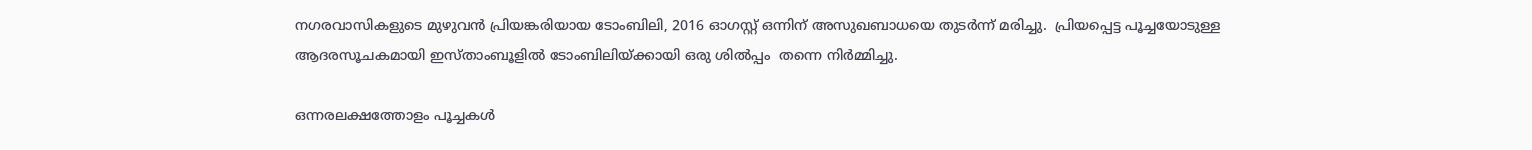നഗരവാസികളുടെ മുഴുവന്‍ പ്രിയങ്കരിയായ ടോംബിലി, 2016 ഓഗസ്റ്റ് ഒന്നിന് അസുഖബാധയെ തുടര്‍ന്ന് മരിച്ചു.  പ്രിയപ്പെട്ട പൂച്ചയോടുള്ള ആദരസൂചകമായി ഇസ്താംബൂളില്‍ ടോംബിലിയ്ക്കായി ഒരു ശില്‍പ്പം  തന്നെ നിര്‍മ്മിച്ചു.

ഒന്നരലക്ഷത്തോളം പൂച്ചകള്‍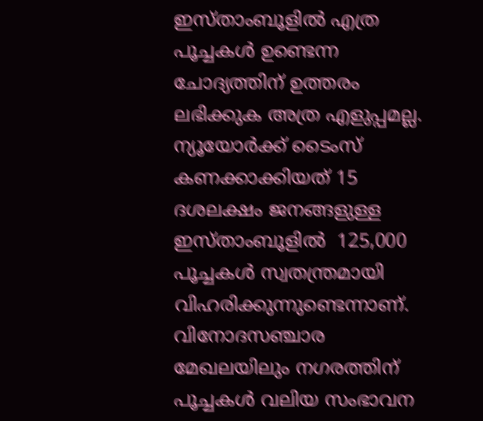ഇസ്താംബൂളില്‍ എത്ര പൂച്ചകള്‍ ഉണ്ടെന്ന ചോദ്യത്തിന് ഉത്തരം ലഭിക്കുക അത്ര എളുപ്പമല്ല. ന്യൂയോര്‍ക്ക് ടൈംസ് കണക്കാക്കിയത് 15 ദശലക്ഷം ജനങ്ങളുള്ള ഇസ്താംബൂളില്‍  125,000 പൂച്ചകള്‍ സ്വതന്ത്രമായി വിഹരിക്കുന്നുണ്ടെന്നാണ്. വിനോദസഞ്ചാര മേഖലയിലും നഗരത്തിന് പൂച്ചകള്‍ വലിയ സംഭാവന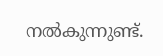നല്‍കുന്നുണ്ട്.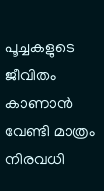പൂച്ചകളുടെ ജീവിതം കാണാന്‍ വേണ്ടി മാത്രം നിരവധി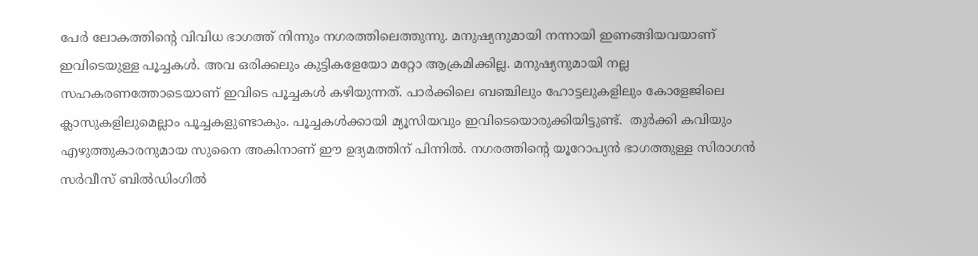പേര്‍ ലോകത്തിന്റെ വിവിധ ഭാഗത്ത് നിന്നും നഗരത്തിലെത്തുന്നു. മനുഷ്യനുമായി നന്നായി ഇണങ്ങിയവയാണ് ഇവിടെയുള്ള പൂച്ചകള്‍. അവ ഒരിക്കലും കുട്ടികളേയോ മറ്റോ ആക്രമിക്കില്ല. മനുഷ്യനുമായി നല്ല സഹകരണത്തോടെയാണ് ഇവിടെ പൂച്ചകള്‍ കഴിയുന്നത്. പാര്‍ക്കിലെ ബഞ്ചിലും ഹോട്ടലുകളിലും കോളേജിലെ ക്ലാസുകളിലുമെല്ലാം പൂച്ചകളുണ്ടാകും. പൂച്ചകള്‍ക്കായി മ്യൂസിയവും ഇവിടെയൊരുക്കിയിട്ടുണ്ട്.  തുര്‍ക്കി കവിയും എഴുത്തുകാരനുമായ സുനൈ അകിനാണ് ഈ ഉദ്യമത്തിന് പിന്നില്‍. നഗരത്തിന്റെ യൂറോപ്യന്‍ ഭാഗത്തുള്ള സിരാഗന്‍ സര്‍വീസ് ബില്‍ഡിംഗില്‍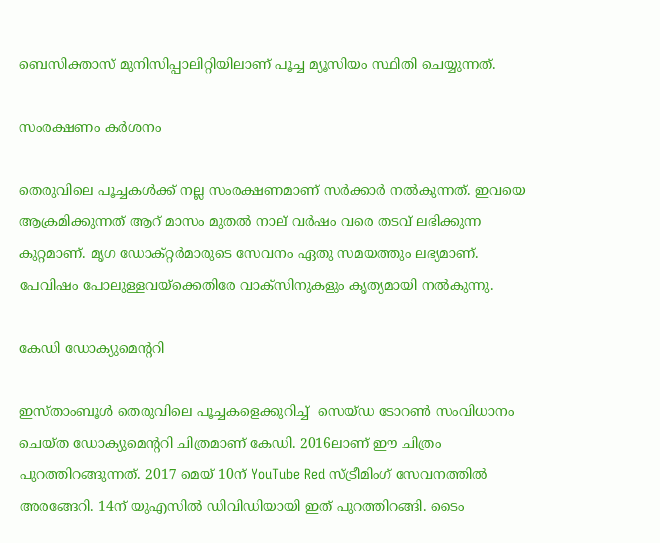ബെസിക്താസ് മുനിസിപ്പാലിറ്റിയിലാണ് പൂച്ച മ്യൂസിയം സ്ഥിതി ചെയ്യുന്നത്.

സംരക്ഷണം കര്‍ശനം

തെരുവിലെ പൂച്ചകള്‍ക്ക് നല്ല സംരക്ഷണമാണ് സര്‍ക്കാര്‍ നല്‍കുന്നത്. ഇവയെ ആക്രമിക്കുന്നത് ആറ് മാസം മുതല്‍ നാല് വര്‍ഷം വരെ തടവ് ലഭിക്കുന്ന കുറ്റമാണ്. മൃഗ ഡോക്റ്റര്‍മാരുടെ സേവനം ഏതു സമയത്തും ലഭ്യമാണ്. പേവിഷം പോലുള്ളവയ്‌ക്കെതിരേ വാക്‌സിനുകളും കൃത്യമായി നല്‍കുന്നു.

കേഡി ഡോക്യുമെന്ററി

ഇസ്താംബൂള്‍ തെരുവിലെ പൂച്ചകളെക്കുറിച്ച്  സെയ്ഡ ടോറണ്‍ സംവിധാനം ചെയ്ത ഡോക്യുമെന്ററി ചിത്രമാണ് കേഡി. 2016ലാണ് ഈ ചിത്രം പുറത്തിറങ്ങുന്നത്. 2017 മെയ് 10ന് YouTube Red സ്ട്രീമിംഗ് സേവനത്തില്‍ അരങ്ങേറി. 14ന് യുഎസില്‍ ഡിവിഡിയായി ഇത് പുറത്തിറങ്ങി. ടൈം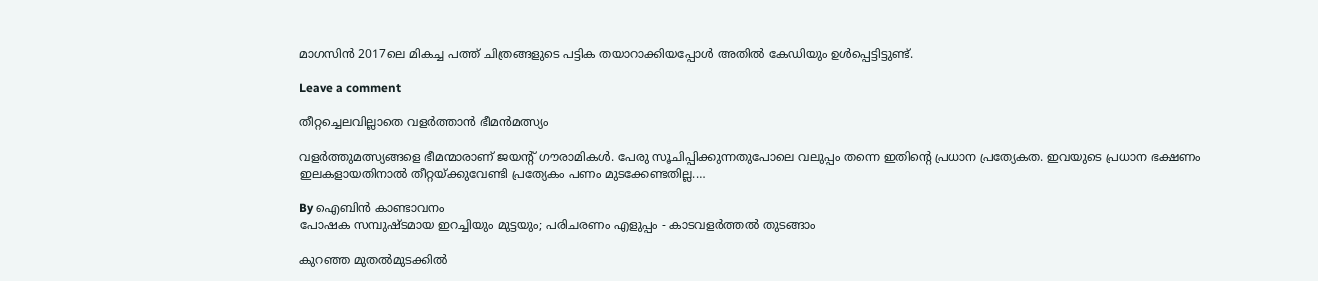മാഗസിന്‍ 2017ലെ മികച്ച പത്ത് ചിത്രങ്ങളുടെ പട്ടിക തയാറാക്കിയപ്പോള്‍ അതില്‍ കേഡിയും ഉള്‍പ്പെട്ടിട്ടുണ്ട്.

Leave a comment

തീറ്റച്ചെലവില്ലാതെ വളര്‍ത്താന്‍ ഭീമന്‍മത്സ്യം

വളര്‍ത്തുമത്സ്യങ്ങളെ ഭീമന്മാരാണ് ജയന്റ് ഗൗരാമികള്‍. പേരു സൂചിപ്പിക്കുന്നതുപോലെ വലുപ്പം തന്നെ ഇതിന്റെ പ്രധാന പ്രത്യേകത. ഇവയുടെ പ്രധാന ഭക്ഷണം ഇലകളായതിനാല്‍ തീറ്റയ്ക്കുവേണ്ടി പ്രത്യേകം പണം മുടക്കേണ്ടതില്ല.…

By ഐബിന്‍ കാണ്ടാവനം
പോഷക സമ്പുഷ്ടമായ ഇറച്ചിയും മുട്ടയും; പരിചരണം എളുപ്പം - കാടവളര്‍ത്തല്‍ തുടങ്ങാം

കുറഞ്ഞ മുതല്‍മുടക്കില്‍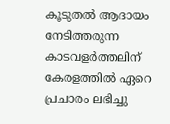കൂടുതല്‍ ആദായം നേടിത്തരുന്ന കാടവളര്‍ത്തലിന് കേരളത്തില്‍ ഏറെ പ്രചാരം ലഭിച്ചു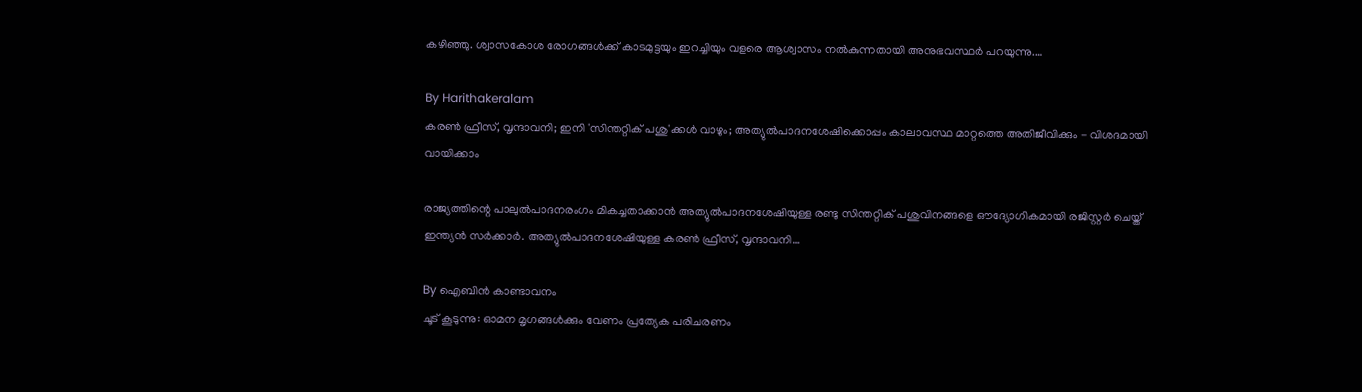കഴിഞ്ഞു. ശ്വാസകോശ രോഗങ്ങള്‍ക്ക് കാടമുട്ടയും ഇറച്ചിയും വളരെ ആശ്വാസം നല്‍കുന്നതായി അനുഭവസ്ഥര്‍ പറയുന്നു.…

By Harithakeralam
കരണ്‍ ഫ്രീസ്, വൃന്ദാവനി; ഇനി 'സിന്തറ്റിക് പശു'ക്കള്‍ വാഴും; അത്യുല്‍പാദനശേഷിക്കൊപ്പം കാലാവസ്ഥ മാറ്റത്തെ അതിജീവിക്കും - വിശദമായി വായിക്കാം

രാജ്യത്തിന്റെ പാലുല്‍പാദനരംഗം മികച്ചതാക്കാന്‍ അത്യുല്‍പാദനശേഷിയുള്ള രണ്ടു സിന്തറ്റിക് പശുവിനങ്ങളെ ഔദ്യോഗികമായി രജിസ്റ്റര്‍ ചെയ്ത് ഇന്ത്യന്‍ സര്‍ക്കാര്‍. അത്യുല്‍പാദനശേഷിയുള്ള കരണ്‍ ഫ്രീസ്, വൃന്ദാവനി…

By ഐബിന്‍ കാണ്ടാവനം
ചൂട് കൂടുന്നു: ഓമന മൃഗങ്ങള്‍ക്കും വേണം പ്രത്യേക പരിചരണം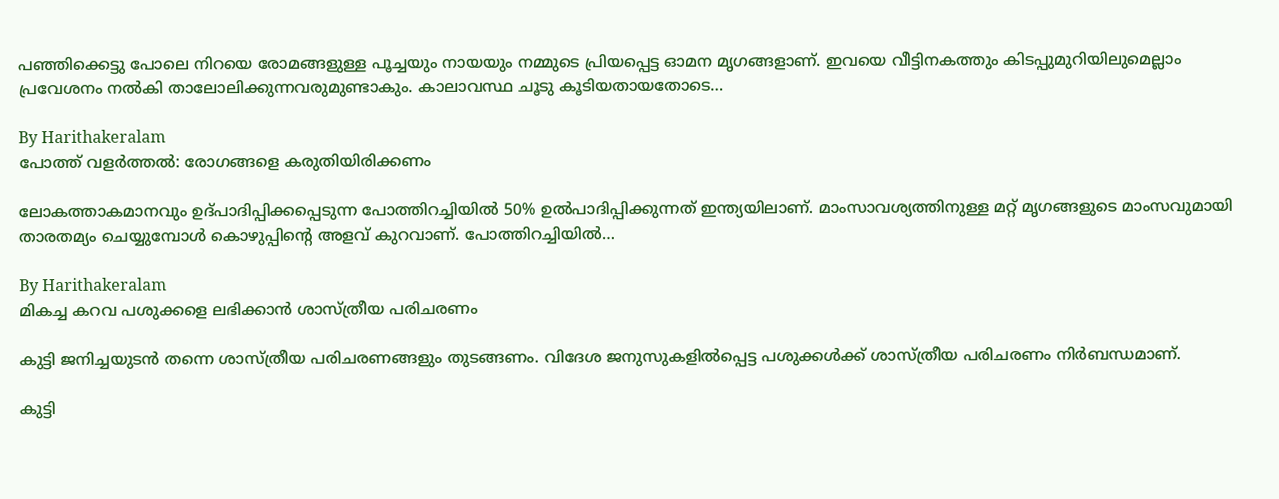പഞ്ഞിക്കെട്ടു പോലെ നിറയെ രോമങ്ങളുള്ള പൂച്ചയും നായയും നമ്മുടെ പ്രിയപ്പെട്ട ഓമന മൃഗങ്ങളാണ്. ഇവയെ വീട്ടിനകത്തും കിടപ്പുമുറിയിലുമെല്ലാം പ്രവേശനം നല്‍കി താലോലിക്കുന്നവരുമുണ്ടാകും. കാലാവസ്ഥ ചൂടു കൂടിയതായതോടെ…

By Harithakeralam
പോത്ത് വളര്‍ത്തല്‍: രോഗങ്ങളെ കരുതിയിരിക്കണം

ലോകത്താകമാനവും ഉദ്പാദിപ്പിക്കപ്പെടുന്ന പോത്തിറച്ചിയില്‍ 50% ഉല്‍പാദിപ്പിക്കുന്നത് ഇന്ത്യയിലാണ്. മാംസാവശ്യത്തിനുള്ള മറ്റ് മൃഗങ്ങളുടെ മാംസവുമായി താരതമ്യം ചെയ്യുമ്പോള്‍ കൊഴുപ്പിന്റെ അളവ് കുറവാണ്. പോത്തിറച്ചിയില്‍…

By Harithakeralam
മികച്ച കറവ പശുക്കളെ ലഭിക്കാന്‍ ശാസ്ത്രീയ പരിചരണം

കുട്ടി ജനിച്ചയുടന്‍ തന്നെ ശാസ്ത്രീയ പരിചരണങ്ങളും തുടങ്ങണം. വിദേശ ജനുസുകളില്‍പ്പെട്ട പശുക്കള്‍ക്ക് ശാസ്ത്രീയ പരിചരണം നിര്‍ബന്ധമാണ്.

കുട്ടി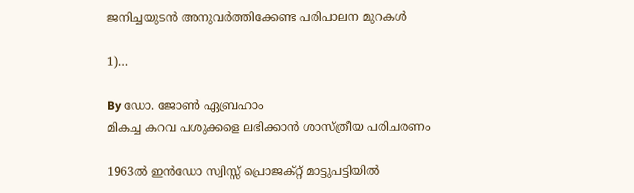ജനിച്ചയുടന്‍ അനുവര്‍ത്തിക്കേണ്ട പരിപാലന മുറകള്‍

1)…

By ഡോ. ജോണ്‍ ഏബ്രഹാം
മികച്ച കറവ പശുക്കളെ ലഭിക്കാന്‍ ശാസ്ത്രീയ പരിചരണം

1963ല്‍ ഇന്‍ഡോ സ്വിസ്സ് പ്രൊജക്റ്റ് മാട്ടുപട്ടിയില്‍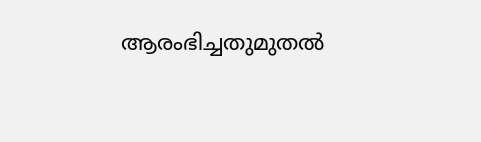ആരംഭിച്ചതുമുതല്‍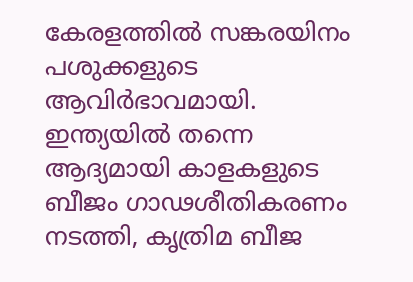കേരളത്തില്‍ സങ്കരയിനം പശുക്കളുടെ ആവിര്‍ഭാവമായി. ഇന്ത്യയില്‍ തന്നെ ആദ്യമായി കാളകളുടെ ബീജം ഗാഢശീതികരണം നടത്തി, കൃത്രിമ ബീജ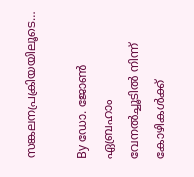സങ്കലനപ്രക്രിയയിലൂടെ…

By ഡോ. ജോണ്‍ ഏബ്രഹാം
വേനല്‍ച്ചൂടില്‍ നിന്ന് കോഴികള്‍ക്ക്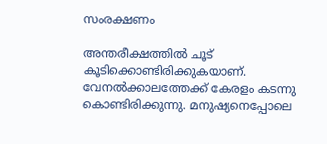സംരക്ഷണം

അന്തരീക്ഷത്തില്‍ ചൂട് കൂടിക്കൊണ്ടിരിക്കുകയാണ്. വേനല്‍ക്കാലത്തേക്ക് കേരളം കടന്നു കൊണ്ടിരിക്കുന്നു. മനുഷ്യനെപ്പോലെ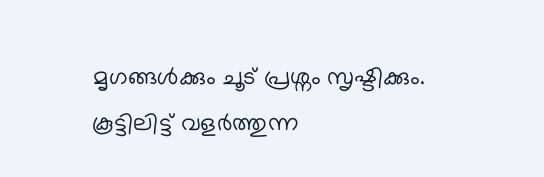മൃഗങ്ങള്‍ക്കും ചൂട് പ്രശ്നം സൃഷ്ടിക്കും. കൂട്ടിലിട്ട് വളര്‍ത്തുന്ന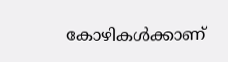കോഴികള്‍ക്കാണ്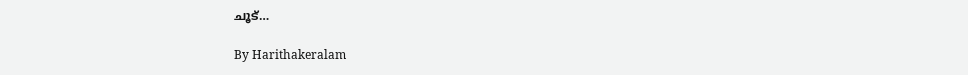ചൂട്…

By Harithakeralam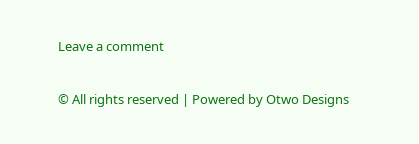Leave a comment

© All rights reserved | Powered by Otwo Designs